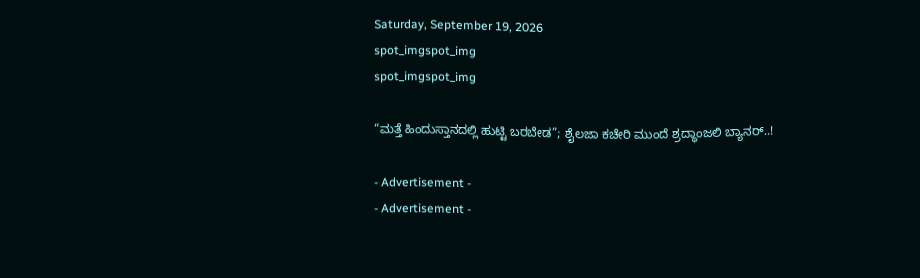Saturday, September 19, 2026
spot_imgspot_img
spot_imgspot_img

“ಮತ್ತೆ ಹಿಂದುಸ್ತಾನದಲ್ಲಿ ಹುಟ್ಟಿ ಬರಬೇಡ”; ಶೈಲಜಾ ಕಚೇರಿ ಮುಂದೆ ಶ್ರದ್ಧಾಂಜಲಿ ಬ್ಯಾನರ್..!

- Advertisement -
- Advertisement -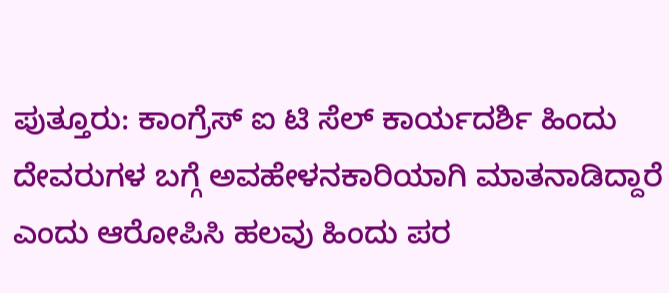ಪುತ್ತೂರು: ಕಾಂಗ್ರೆಸ್ ಐ ಟಿ ಸೆಲ್ ಕಾರ್ಯದರ್ಶಿ ಹಿಂದು ದೇವರುಗಳ ಬಗ್ಗೆ ಅವಹೇಳನಕಾರಿಯಾಗಿ ಮಾತನಾಡಿದ್ದಾರೆ ಎಂದು ಆರೋಪಿಸಿ ಹಲವು ಹಿಂದು ಪರ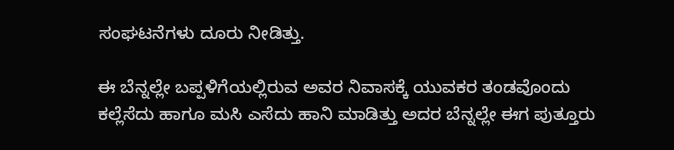ಸಂಘಟನೆಗಳು ದೂರು ನೀಡಿತ್ತು.

ಈ ಬೆನ್ನಲ್ಲೇ ಬಪ್ಪಳಿಗೆಯಲ್ಲಿರುವ ಅವರ ನಿವಾಸಕ್ಕೆ ಯುವಕರ ತಂಡವೊಂದು ಕಲ್ಲೆಸೆದು ಹಾಗೂ ಮಸಿ ಎಸೆದು ಹಾನಿ ಮಾಡಿತ್ತು ಅದರ ಬೆನ್ನಲ್ಲೇ ಈಗ ಪುತ್ತೂರು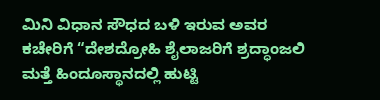ಮಿನಿ ವಿಧಾನ ಸೌಧದ ಬಳಿ ಇರುವ ಅವರ ಕಚೇರಿಗೆ “ದೇಶದ್ರೋಹಿ ಶೈಲಾಜರಿಗೆ ಶ್ರದ್ಧಾಂಜಲಿ ಮತ್ತೆ ಹಿಂದೂಸ್ಥಾನದಲ್ಲಿ ಹುಟ್ಟಿ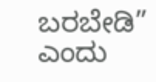ಬರಬೇಡಿ” ಎಂದು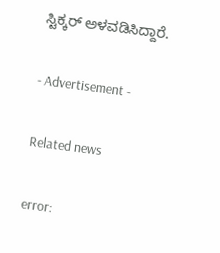ಸ್ಟಿಕ್ಕರ್ ಅಳವಡಿಸಿದ್ದಾರೆ.

- Advertisement -

Related news

error: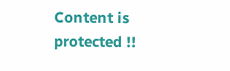Content is protected !!